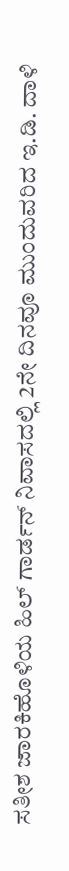ಸತೀಶ ಜಾರಕಿಹೊಳಿಯ ಹಿಲ್ ಗಾರ್ಡನ್ ನಿವಾಸದಲ್ಲಿ 2ನೇ ದಿನವೂ ಮುಂದುವರಿದ ಇ.ಡಿ. ದಾಳಿ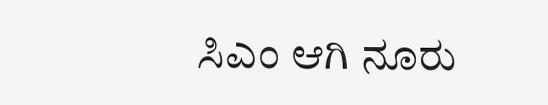ಸಿಎಂ ಆಗಿ ನೂರು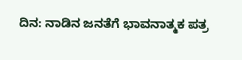ದಿನ: ನಾಡಿನ ಜನತೆಗೆ ಭಾವನಾತ್ಮಕ ಪತ್ರ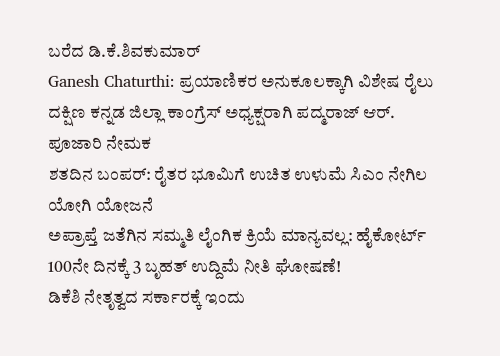ಬರೆದ ಡಿ.ಕೆ.ಶಿವಕುಮಾರ್
Ganesh Chaturthi: ಪ್ರಯಾಣಿಕರ ಅನುಕೂಲಕ್ಕಾಗಿ ವಿಶೇಷ ರೈಲು
ದಕ್ಷಿಣ ಕನ್ನಡ ಜಿಲ್ಲಾ ಕಾಂಗ್ರೆಸ್ ಅಧ್ಯಕ್ಷರಾಗಿ ಪದ್ಮರಾಜ್ ಆರ್. ಪೂಜಾರಿ ನೇಮಕ
ಶತದಿನ ಬಂಪರ್: ರೈತರ ಭೂಮಿಗೆ ಉಚಿತ ಉಳುಮೆ ಸಿಎಂ ನೇಗಿಲ ಯೋಗಿ ಯೋಜನೆ
ಅಪ್ರಾಪ್ತೆ ಜತೆಗಿನ ಸಮ್ಮತಿ ಲೈಂಗಿಕ ಕ್ರಿಯೆ ಮಾನ್ಯವಲ್ಲ: ಹೈಕೋರ್ಟ್
100ನೇ ದಿನಕ್ಕೆ 3 ಬೃಹತ್ ಉದ್ದಿಮೆ ನೀತಿ ಘೋಷಣೆ!
ಡಿಕೆಶಿ ನೇತೃತ್ವದ ಸರ್ಕಾರಕ್ಕೆ ಇಂದು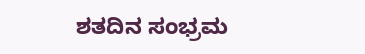ಶತದಿನ ಸಂಭ್ರಮ